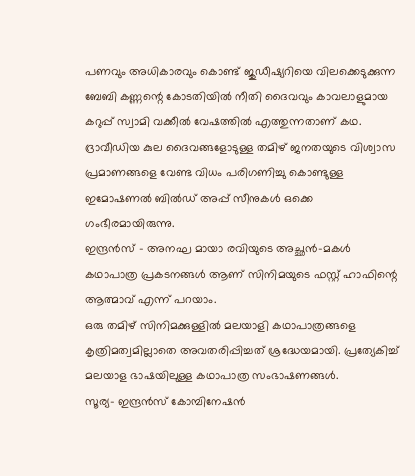പണവും അധികാരവും കൊണ്ട് ജുഡീഷ്യറിയെ വിലക്കെടുക്കുന്ന ബേബി കണ്ണന്റെ കോടതിയിൽ നീതി ദൈവവും കാവലാളുമായ കറുപ്പ് സ്വാമി വക്കീൽ വേഷത്തിൽ എത്തുന്നതാണ് കഥ.
ദ്രാവീഡിയ കുല ദൈവങ്ങളോടുള്ള തമിഴ് ജനതയുടെ വിശ്വാസ പ്രമാണങ്ങളെ വേണ്ട വിധം പരിഗണിച്ചു കൊണ്ടുള്ള ഇമോഷണൽ ബിൽഡ് അപ്പ് സീനുകൾ ഒക്കെ ഗംഭീരമായിരുന്നു.
ഇന്ദ്രൻസ് - അനഘ മായാ രവിയുടെ അച്ഛൻ-മകൾ കഥാപാത്ര പ്രകടനങ്ങൾ ആണ് സിനിമയുടെ ഫസ്റ്റ് ഹാഫിന്റെ ആത്മാവ് എന്ന് പറയാം.
ഒരു തമിഴ് സിനിമക്കുള്ളിൽ മലയാളി കഥാപാത്രങ്ങളെ കൃത്രിമത്വമില്ലാതെ അവതരിപ്പിച്ചത് ശ്രദ്ധേയമായി. പ്രത്യേകിച്ച് മലയാള ഭാഷയിലുള്ള കഥാപാത്ര സംഭാഷണങ്ങൾ.
സൂര്യ- ഇന്ദ്രൻസ് കോമ്പിനേഷൻ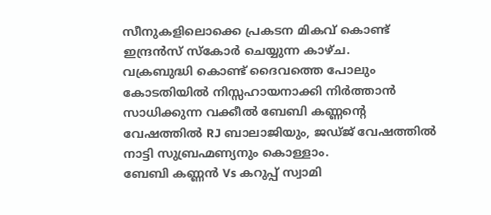സീനുകളിലൊക്കെ പ്രകടന മികവ് കൊണ്ട് ഇന്ദ്രൻസ് സ്കോർ ചെയ്യുന്ന കാഴ്ച.
വക്രബുദ്ധി കൊണ്ട് ദൈവത്തെ പോലും കോടതിയിൽ നിസ്സഹായനാക്കി നിർത്താൻ സാധിക്കുന്ന വക്കീൽ ബേബി കണ്ണന്റെ വേഷത്തിൽ RJ ബാലാജിയും, ജഡ്ജ് വേഷത്തിൽ നാട്ടി സുബ്രഹ്മണ്യനും കൊള്ളാം.
ബേബി കണ്ണൻ Vs കറുപ്പ് സ്വാമി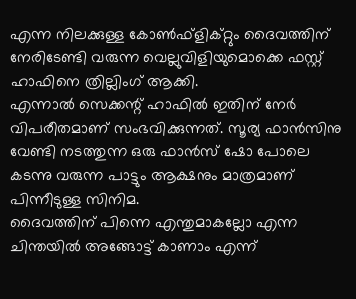എന്ന നിലക്കുള്ള കോൺഫ്ളിക്റ്റും ദൈവത്തിന് നേരിടേണ്ടി വരുന്ന വെല്ലുവിളിയുമൊക്കെ ഫസ്റ്റ് ഹാഫിനെ ത്രില്ലിംഗ് ആക്കി.
എന്നാൽ സെക്കന്റ് ഹാഫിൽ ഇതിന് നേർ വിപരീതമാണ് സംഭവിക്കുന്നത്. സൂര്യ ഫാൻസിനു വേണ്ടി നടത്തുന്ന ഒരു ഫാൻസ് ഷോ പോലെ കടന്നു വരുന്ന പാട്ടും ആക്ഷനും മാത്രമാണ് പിന്നീടുള്ള സിനിമ.
ദൈവത്തിന് പിന്നെ എന്തുമാകല്ലോ എന്ന ചിന്തയിൽ അങ്ങോട്ട് കാണാം എന്ന്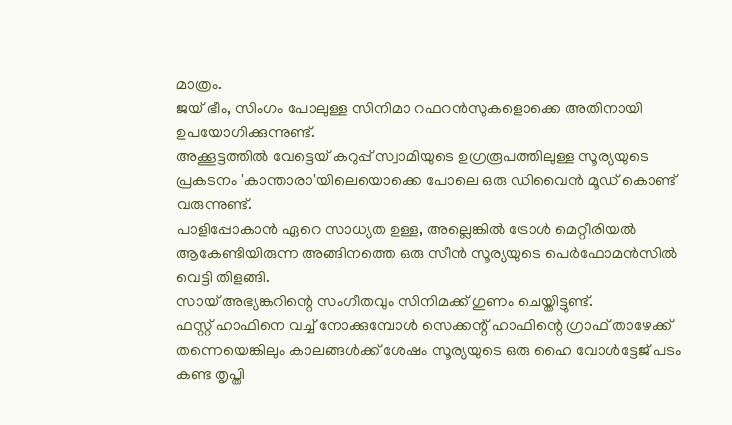മാത്രം.
ജയ് ഭീം, സിംഗം പോലുള്ള സിനിമാ റഫറൻസുകളൊക്കെ അതിനായി ഉപയോഗിക്കുന്നുണ്ട്.
അക്കൂട്ടത്തിൽ വേട്ടെയ് കറുപ്പ് സ്വാമിയുടെ ഉഗ്രരൂപത്തിലുള്ള സൂര്യയുടെ പ്രകടനം 'കാന്താരാ'യിലെയൊക്കെ പോലെ ഒരു ഡിവൈൻ മൂഡ് കൊണ്ട് വരുന്നുണ്ട്.
പാളിപ്പോകാൻ ഏറെ സാധ്യത ഉള്ള, അല്ലെങ്കിൽ ട്രോൾ മെറ്റീരിയൽ ആകേണ്ടിയിരുന്ന അങ്ങിനത്തെ ഒരു സീൻ സൂര്യയുടെ പെർഫോമൻസിൽ വെട്ടി തിളങ്ങി.
സായ് അഭ്യങ്കറിന്റെ സംഗീതവും സിനിമക്ക് ഗുണം ചെയ്തിട്ടുണ്ട്.
ഫസ്റ്റ് ഹാഫിനെ വച്ച് നോക്കുമ്പോൾ സെക്കന്റ് ഹാഫിന്റെ ഗ്രാഫ് താഴേക്ക് തന്നെയെങ്കിലും കാലങ്ങൾക്ക് ശേഷം സൂര്യയുടെ ഒരു ഹൈ വോൾട്ടേജ് പടം കണ്ട തൃപ്തി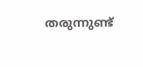തരുന്നുണ്ട്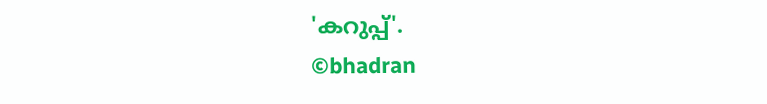'കറുപ്പ്'.
©bhadran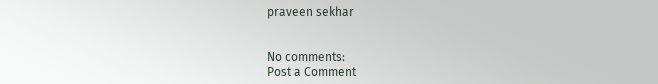praveen sekhar


No comments:
Post a Comment